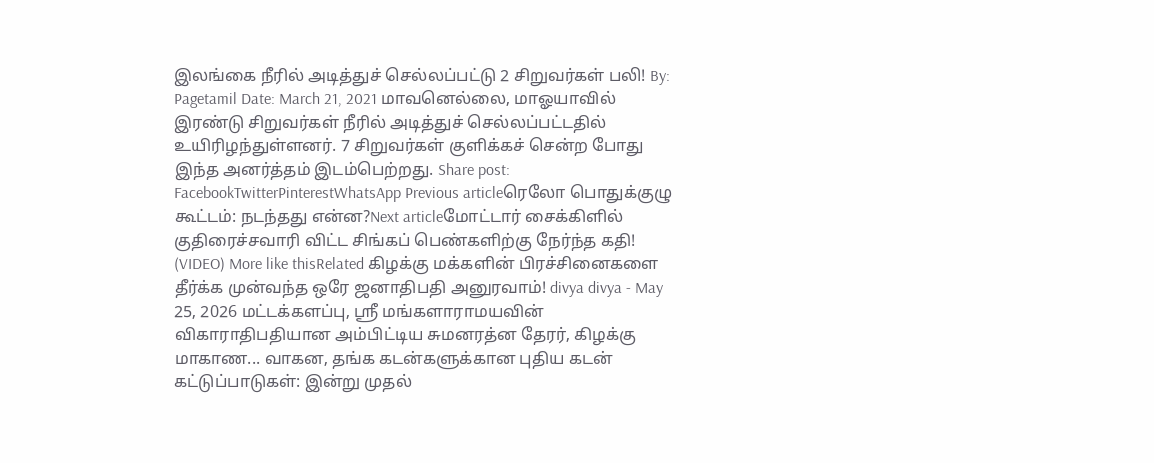இலங்கை நீரில் அடித்துச் செல்லப்பட்டு 2 சிறுவர்கள் பலி! By: Pagetamil Date: March 21, 2021 மாவனெல்லை, மாஓயாவில் இரண்டு சிறுவர்கள் நீரில் அடித்துச் செல்லப்பட்டதில் உயிரிழந்துள்ளனர். 7 சிறுவர்கள் குளிக்கச் சென்ற போது இந்த அனர்த்தம் இடம்பெற்றது. Share post: FacebookTwitterPinterestWhatsApp Previous articleரெலோ பொதுக்குழு கூட்டம்: நடந்தது என்ன?Next articleமோட்டார் சைக்கிளில் குதிரைச்சவாரி விட்ட சிங்கப் பெண்களிற்கு நேர்ந்த கதி! (VIDEO) More like thisRelated கிழக்கு மக்களின் பிரச்சினைகளை தீர்க்க முன்வந்த ஒரே ஜனாதிபதி அனுரவாம்! divya divya - May 25, 2026 மட்டக்களப்பு, ஸ்ரீ மங்களாராமயவின் விகாராதிபதியான அம்பிட்டிய சுமனரத்ன தேரர், கிழக்கு மாகாண... வாகன, தங்க கடன்களுக்கான புதிய கடன் கட்டுப்பாடுகள்: இன்று முதல்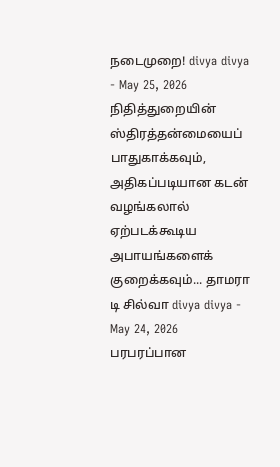நடைமுறை! divya divya - May 25, 2026 நிதித்துறையின் ஸ்திரத்தன்மையைப் பாதுகாக்கவும், அதிகப்படியான கடன் வழங்கலால் ஏற்படக்கூடிய அபாயங்களைக் குறைக்கவும்... தாமரா டி சில்வா divya divya - May 24, 2026 பரபரப்பான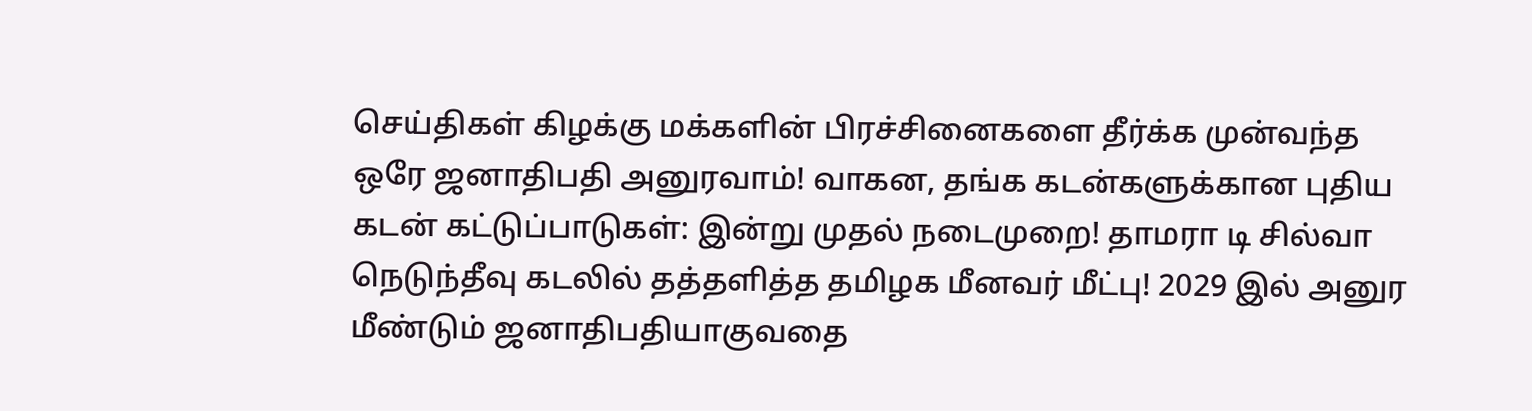செய்திகள் கிழக்கு மக்களின் பிரச்சினைகளை தீர்க்க முன்வந்த ஒரே ஜனாதிபதி அனுரவாம்! வாகன, தங்க கடன்களுக்கான புதிய கடன் கட்டுப்பாடுகள்: இன்று முதல் நடைமுறை! தாமரா டி சில்வா நெடுந்தீவு கடலில் தத்தளித்த தமிழக மீனவர் மீட்பு! 2029 இல் அனுர மீண்டும் ஜனாதிபதியாகுவதை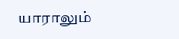யாராலும்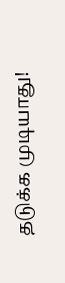தடுக்க முடியாது!